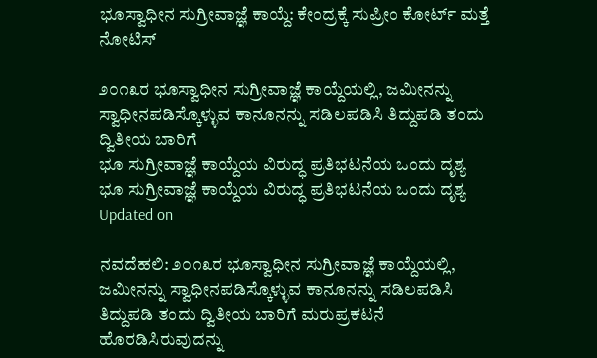ಭೂಸ್ವಾಧೀನ ಸುಗ್ರೀವಾಜ್ಞೆ ಕಾಯ್ದೆ: ಕೇಂದ್ರಕ್ಕೆ ಸುಪ್ರೀಂ ಕೋರ್ಟ್ ಮತ್ತೆ ನೋಟಿಸ್

೨೦೧೩ರ ಭೂಸ್ವಾಧೀನ ಸುಗ್ರೀವಾಜ್ಞೆ ಕಾಯ್ದೆಯಲ್ಲಿ, ಜಮೀನನ್ನು ಸ್ವಾಧೀನಪಡಿಸ್ಕೊಳ್ಳುವ ಕಾನೂನನ್ನು ಸಡಿಲಪಡಿಸಿ ತಿದ್ದುಪಡಿ ತಂದು ದ್ವಿತೀಯ ಬಾರಿಗೆ
ಭೂ ಸುಗ್ರೀವಾಜ್ಞೆ ಕಾಯ್ದೆಯ ವಿರುದ್ಧ ಪ್ರತಿಭಟನೆಯ ಒಂದು ದೃಶ್ಯ
ಭೂ ಸುಗ್ರೀವಾಜ್ಞೆ ಕಾಯ್ದೆಯ ವಿರುದ್ಧ ಪ್ರತಿಭಟನೆಯ ಒಂದು ದೃಶ್ಯ
Updated on

ನವದೆಹಲಿ: ೨೦೧೩ರ ಭೂಸ್ವಾಧೀನ ಸುಗ್ರೀವಾಜ್ಞೆ ಕಾಯ್ದೆಯಲ್ಲಿ, ಜಮೀನನ್ನು ಸ್ವಾಧೀನಪಡಿಸ್ಕೊಳ್ಳುವ ಕಾನೂನನ್ನು ಸಡಿಲಪಡಿಸಿ ತಿದ್ದುಪಡಿ ತಂದು ದ್ವಿತೀಯ ಬಾರಿಗೆ ಮರುಪ್ರಕಟನೆ ಹೊರಡಿಸಿರುವುದನ್ನು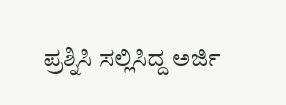ಪ್ರಶ್ನಿಸಿ ಸಲ್ಲಿಸಿದ್ದ ಅರ್ಜಿ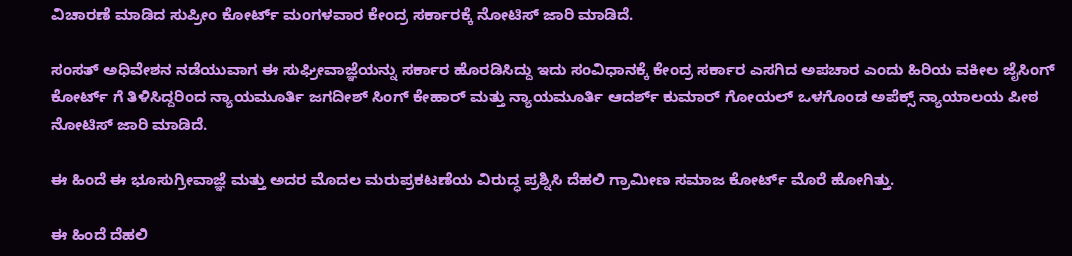ವಿಚಾರಣೆ ಮಾಡಿದ ಸುಪ್ರೀಂ ಕೋರ್ಟ್ ಮಂಗಳವಾರ ಕೇಂದ್ರ ಸರ್ಕಾರಕ್ಕೆ ನೋಟಿಸ್ ಜಾರಿ ಮಾಡಿದೆ.

ಸಂಸತ್ ಅಧಿವೇಶನ ನಡೆಯುವಾಗ ಈ ಸುಘ್ರೀವಾಜ್ಞೆಯನ್ನು ಸರ್ಕಾರ ಹೊರಡಿಸಿದ್ದು ಇದು ಸಂವಿಧಾನಕ್ಕೆ ಕೇಂದ್ರ ಸರ್ಕಾರ ಎಸಗಿದ ಅಪಚಾರ ಎಂದು ಹಿರಿಯ ವಕೀಲ ಜೈಸಿಂಗ್ ಕೋರ್ಟ್ ಗೆ ತಿಳಿಸಿದ್ದರಿಂದ ನ್ಯಾಯಮೂರ್ತಿ ಜಗದೀಶ್ ಸಿಂಗ್ ಕೇಹಾರ್ ಮತ್ತು ನ್ಯಾಯಮೂರ್ತಿ ಆದರ್ಶ್ ಕುಮಾರ್ ಗೋಯಲ್ ಒಳಗೊಂಡ ಅಪೆಕ್ಸ್ ನ್ಯಾಯಾಲಯ ಪೀಠ  ನೋಟಿಸ್ ಜಾರಿ ಮಾಡಿದೆ.

ಈ ಹಿಂದೆ ಈ ಭೂಸುಗ್ರೀವಾಜ್ಞೆ ಮತ್ತು ಅದರ ಮೊದಲ ಮರುಪ್ರಕಟಣೆಯ ವಿರುದ್ಧ ಪ್ರಶ್ನಿಸಿ ದೆಹಲಿ ಗ್ರಾಮೀಣ ಸಮಾಜ ಕೋರ್ಟ್ ಮೊರೆ ಹೋಗಿತ್ತು.

ಈ ಹಿಂದೆ ದೆಹಲಿ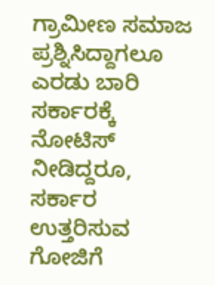ಗ್ರಾಮೀಣ ಸಮಾಜ ಪ್ರಶ್ನಿಸಿದ್ದಾಗಲೂ ಎರಡು ಬಾರಿ ಸರ್ಕಾರಕ್ಕೆ ನೋಟಿಸ್ ನೀಡಿದ್ದರೂ, ಸರ್ಕಾರ ಉತ್ತರಿಸುವ ಗೋಜಿಗೆ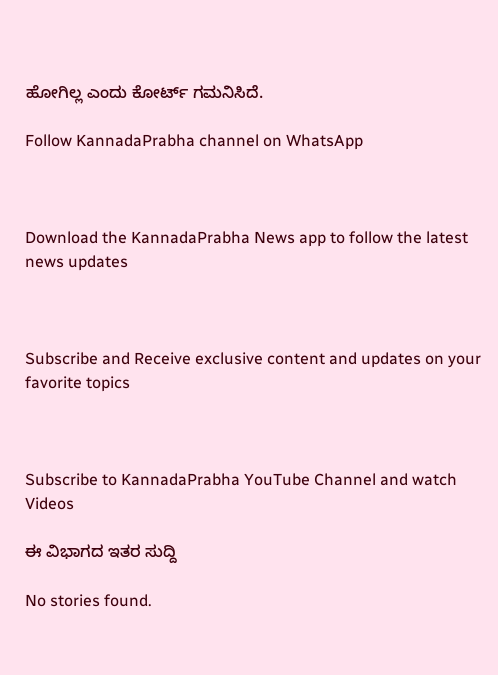ಹೋಗಿಲ್ಲ ಎಂದು ಕೋರ್ಟ್ ಗಮನಿಸಿದೆ.

Follow KannadaPrabha channel on WhatsApp



Download the KannadaPrabha News app to follow the latest news updates



Subscribe and Receive exclusive content and updates on your favorite topics



Subscribe to KannadaPrabha YouTube Channel and watch Videos

ಈ ವಿಭಾಗದ ಇತರ ಸುದ್ದಿ

No stories found.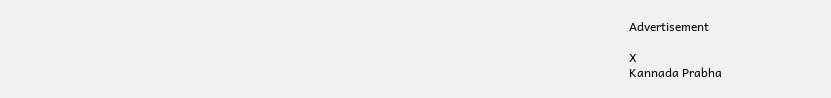Advertisement

X
Kannada Prabha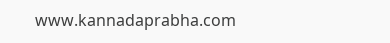www.kannadaprabha.com